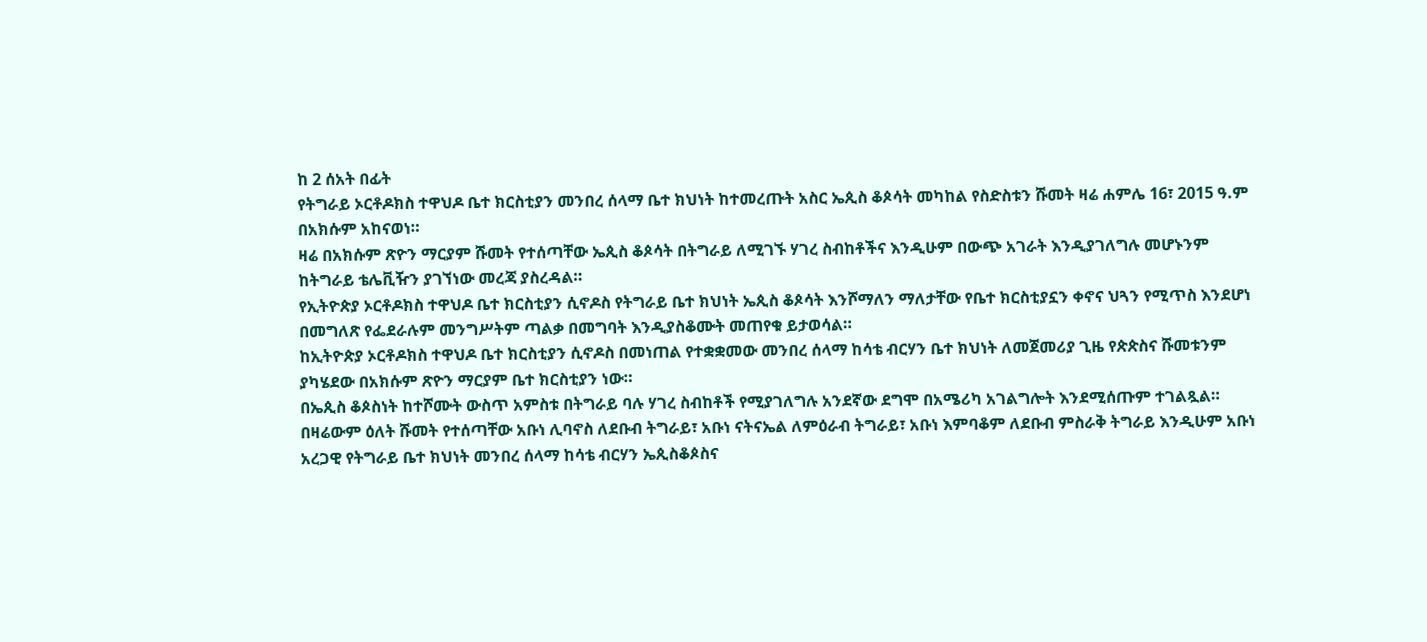ከ 2 ሰአት በፊት
የትግራይ ኦርቶዶክስ ተዋህዶ ቤተ ክርስቲያን መንበረ ሰላማ ቤተ ክህነት ከተመረጡት አስር ኤጲስ ቆጶሳት መካከል የስድስቱን ሹመት ዛሬ ሐምሌ 16፣ 2015 ዓ.ም በአክሱም አከናወነ።
ዛሬ በአክሱም ጽዮን ማርያም ሹመት የተሰጣቸው ኤጲስ ቆጶሳት በትግራይ ለሚገኙ ሃገረ ስብከቶችና እንዲሁም በውጭ አገራት እንዲያገለግሉ መሆኑንም ከትግራይ ቴሌቪዥን ያገኘነው መረጃ ያስረዳል።
የኢትዮጵያ ኦርቶዶክስ ተዋህዶ ቤተ ክርስቲያን ሲኖዶስ የትግራይ ቤተ ክህነት ኤጲስ ቆጶሳት እንሾማለን ማለታቸው የቤተ ክርስቲያኗን ቀኖና ህጓን የሚጥስ እንደሆነ በመግለጽ የፌደራሉም መንግሥትም ጣልቃ በመግባት እንዲያስቆሙት መጠየቁ ይታወሳል።
ከኢትዮጵያ ኦርቶዶክስ ተዋህዶ ቤተ ክርስቲያን ሲኖዶስ በመነጠል የተቋቋመው መንበረ ሰላማ ከሳቴ ብርሃን ቤተ ክህነት ለመጀመሪያ ጊዜ የጵጵስና ሹመቱንም ያካሄደው በአክሱም ጽዮን ማርያም ቤተ ክርስቲያን ነው።
በኤጲስ ቆጶስነት ከተሾሙት ውስጥ አምስቱ በትግራይ ባሉ ሃገረ ስብከቶች የሚያገለግሉ አንደኛው ደግሞ በአሜሪካ አገልግሎት እንደሚሰጡም ተገልጿል።
በዛሬውም ዕለት ሹመት የተሰጣቸው አቡነ ሊባኖስ ለደቡብ ትግራይ፣ አቡነ ናትናኤል ለምዕራብ ትግራይ፣ አቡነ እምባቆም ለደቡብ ምስራቅ ትግራይ እንዲሁም አቡነ አረጋዊ የትግራይ ቤተ ክህነት መንበረ ሰላማ ከሳቴ ብርሃን ኤጲስቆጶስና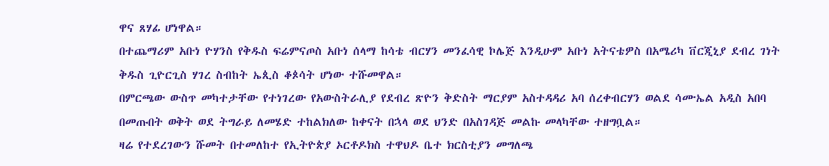ዋና ጸሃፊ ሆነዋል።
በተጨማሪም አቡነ ዮሃንስ የቅዱስ ፍሬምናጦስ አቡነ ሰላማ ከሳቴ ብርሃን መንፈሳዊ ኮሌጅ እንዲሁም አቡነ አትናቴዎስ በአሜሪካ ቨርጂኒያ ደብረ ገነት ቅዱስ ጊዮርጊስ ሃገረ ስብከት ኤጲስ ቆጶሳት ሆነው ተሹመዋል።
በምርጫው ውስጥ መካተታቸው የተነገረው የአውስትራሊያ የደብረ ጽዮን ቅድስት ማርያም አስተዳዳሪ አባ ሰረቀብርሃን ወልደ ሳሙኤል አዲስ አበባ በመጡበት ወቅት ወደ ትግራይ ለመሄድ ተከልክለው ከቀናት በኋላ ወደ ህንድ በአስገዳጅ መልኩ መላካቸው ተዘግቧል።
ዛሬ የተደረገውን ሹመት በተመለከተ የኢትዮጵያ ኦርቶዶክስ ተዋህዶ ቤተ ክርስቲያን መግለጫ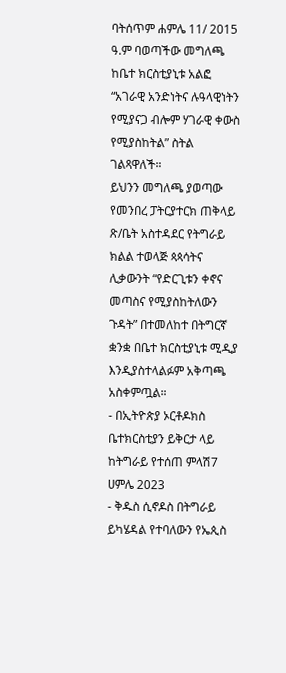ባትሰጥም ሐምሌ 11/ 2015 ዓ.ም ባወጣችው መግለጫ ከቤተ ክርስቲያኒቱ አልፎ “አገራዊ አንድነትና ሉዓላዊነትን የሚያናጋ ብሎም ሃገራዊ ቀውስ የሚያስከትል” ስትል ገልጻዋለች።
ይህንን መግለጫ ያወጣው የመንበረ ፓትርያተርክ ጠቅላይ ጽ/ቤት አስተዳደር የትግራይ ክልል ተወላጅ ጳጳሳትና ሊቃውንት “የድርጊቱን ቀኖና መጣስና የሚያስከትለውን ጉዳት” በተመለከተ በትግርኛ ቋንቋ በቤተ ክርስቲያኒቱ ሚዲያ እንዲያስተላልፉም አቅጣጫ አስቀምጧል።
- በኢትዮጵያ ኦርቶዶክስ ቤተክርስቲያን ይቅርታ ላይ ከትግራይ የተሰጠ ምላሽ7 ሀምሌ 2023
- ቅዱስ ሲኖዶስ በትግራይ ይካሄዳል የተባለውን የኤጲስ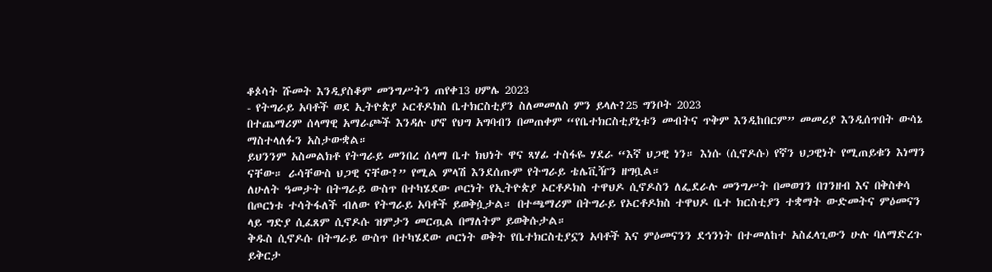ቆጶሳት ሹመት እንዲያስቆም መንግሥትን ጠየቀ13 ሀምሌ 2023
- የትግራይ አባቶች ወደ ኢትዮጵያ ኦርቶዶክስ ቤተክርስቲያን ስለመመለስ ምን ይላሉ?25 ግንቦት 2023
በተጨማሪም ሰላማዊ አማራጮች እንዳሉ ሆኖ የህግ አግባብን በመጠቀም “የቤተክርስቲያኒቱን መብትና ጥቅም እንዲከበርም” መመሪያ እንዲሰጥበት ውሳኔ ማስተላለፉን አስታውቋል።
ይህንንም አስመልክቶ የትግራይ መንበረ ሰላማ ቤተ ክህነት ዋና ጻሃፊ ተስፋዬ ሃደራ “እኛ ህጋዊ ነን። እነሱ (ሲኖዶሱ) የኛን ህጋዊነት የሚጠይቁን እነማን ናቸው። ራሳቸውስ ህጋዊ ናቸው?” የሚል ምላሽ እንደሰጡም የትግራይ ቴሌቪዥን ዘግቧል።
ለሁለት ዓመታት በትግራይ ውስጥ በተካሄደው ጦርነት የኢትዮጵያ ኦርቶዶክስ ተዋህዶ ሲኖዶስን ለፌደራሉ መንግሥት በመወገን በገንዘብ እና በቅስቀሳ በጦርነቱ ተሳትፋለች ብለው የትግራይ አባቶች ይወቅሷታል። በተጫማሪም በትግራይ የኦርቶዶክስ ተዋህዶ ቤተ ክርስቲያን ተቋማት ውድመትና ምዕመናን ላይ ግድያ ሲፈጸም ሲኖዶሱ ዝምታን መርጧል በማለትም ይወቅሱታል።
ቅዱስ ሲኖዶሱ በትግራይ ውስጥ በተካሄደው ጦርነት ወቅት የቤተክርስቲያኗን አባቶች እና ምዕመናንን ደኅንነት በተመለከተ አስፈላጊውን ሁሉ ባለማድረጉ ይቅርታ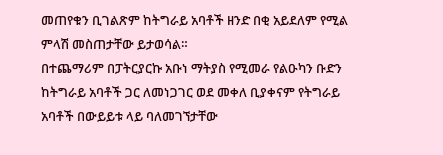መጠየቁን ቢገልጽም ከትግራይ አባቶች ዘንድ በቂ አይደለም የሚል ምላሽ መስጠታቸው ይታወሳል።
በተጨማሪም በፓትርያርኩ አቡነ ማትያስ የሚመራ የልዑካን ቡድን ከትግራይ አባቶች ጋር ለመነጋገር ወደ መቀለ ቢያቀናም የትግራይ አባቶች በውይይቱ ላይ ባለመገኘታቸው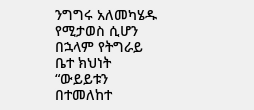ንግግሩ አለመካሄዱ የሚታወስ ሲሆን በኋላም የትግራይ ቤተ ክህነት “ውይይቱን በተመለከተ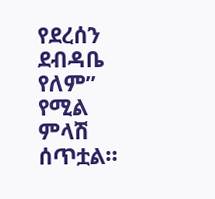የደረሰን ደብዳቤ የለም” የሚል ምላሽ ሰጥቷል።